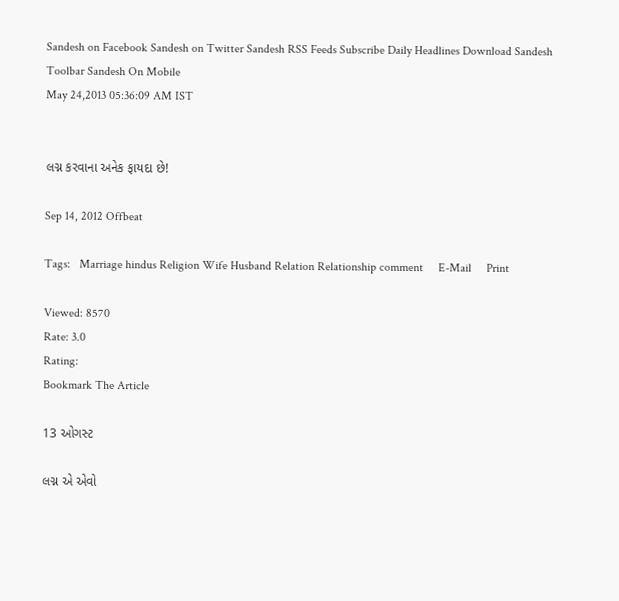Sandesh on Facebook Sandesh on Twitter Sandesh RSS Feeds Subscribe Daily Headlines Download Sandesh Toolbar Sandesh On Mobile
May 24,2013 05:36:09 AM IST


લગ્ન કરવાના અનેક ફાયદા છે!

Sep 14, 2012 Offbeat

Tags:   Marriage hindus Religion Wife Husband Relation Relationship comment     E-Mail     Print

Viewed: 8570
Rate: 3.0
Rating:
Bookmark The Article

13 ઓગસ્ટ

લગ્ન એ એવો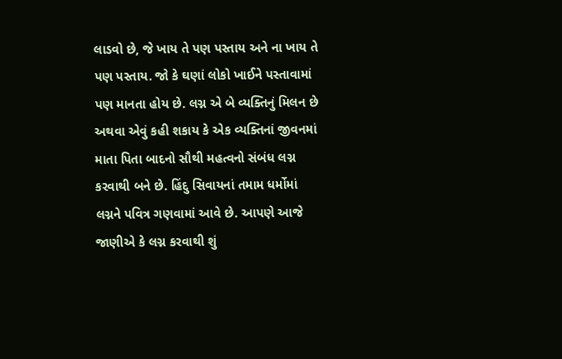લાડવો છે, જે ખાય તે પણ પસ્તાય અને ના ખાય તે પણ પસ્તાય. જો કે ઘણાં લોકો ખાઈને પસ્તાવામાં પણ માનતા હોય છે. લગ્ન એ બે વ્યક્તિનું મિલન છે અથવા એવું કહી શકાય કે એક વ્યક્તિનાં જીવનમાં માતા પિતા બાદનો સૌથી મહત્વનો સંબંધ લગ્ન કરવાથી બને છે. હિંદુ સિવાયનાં તમામ ધર્મોમાં લગ્નને પવિત્ર ગણવામાં આવે છે. આપણે આજે જાણીએ કે લગ્ન કરવાથી શું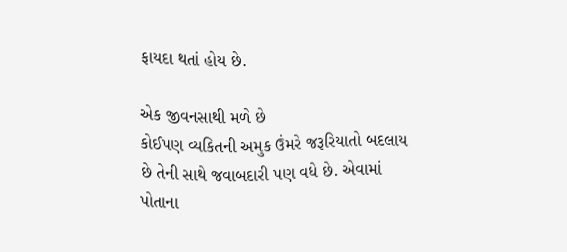ફાયદા થતાં હોય છે.

એક જીવનસાથી મળે છે
કોઈપણ વ્યકિતની અમુક ઉંમરે જરૂરિયાતો બદલાય છે તેની સાથે જવાબદારી પણ વધે છે. એવામાં પોતાના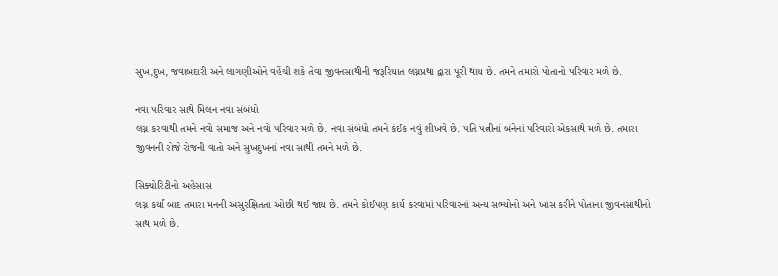સુખ,દુખ, જવાબદારી અને લાગણીઓને વહેંચી શકે તેવા જીવનસાથીની જરૂરિયાત લગ્નપ્રથા દ્વારા પૂરી થાય છે. તમને તમારો પોતાનો પરિવાર મળે છે.

નવા પરિવાર સાથે મિલન નવા સંબંધો
લગ્ન કરવાથી તમને નવો સમાજ અને નવો પરિવાર મળે છે. નવા સંબંધો તમને કંઈક નવું શીખવે છે. પતિ પત્નીનાં બંનેનાં પરિવારો એકસાથે મળે છે. તમારા જીવનની રોજે રોજની વાતો અને સુખદુખનાં નવા સાથી તમને મળે છે.

સિક્યોરિટીનો અહેસાસ
લગ્ન કર્યાં બાદ તમારા મનની અસુરક્ષિતતા ઓછી થઈ જાય છે. તમને કોઈપણ કાર્ય કરવામાં પરિવારનાં અન્ય સભ્યોનો અને ખાસ કરીને પોતાના જીવનસાથીનો સાથ મળે છે.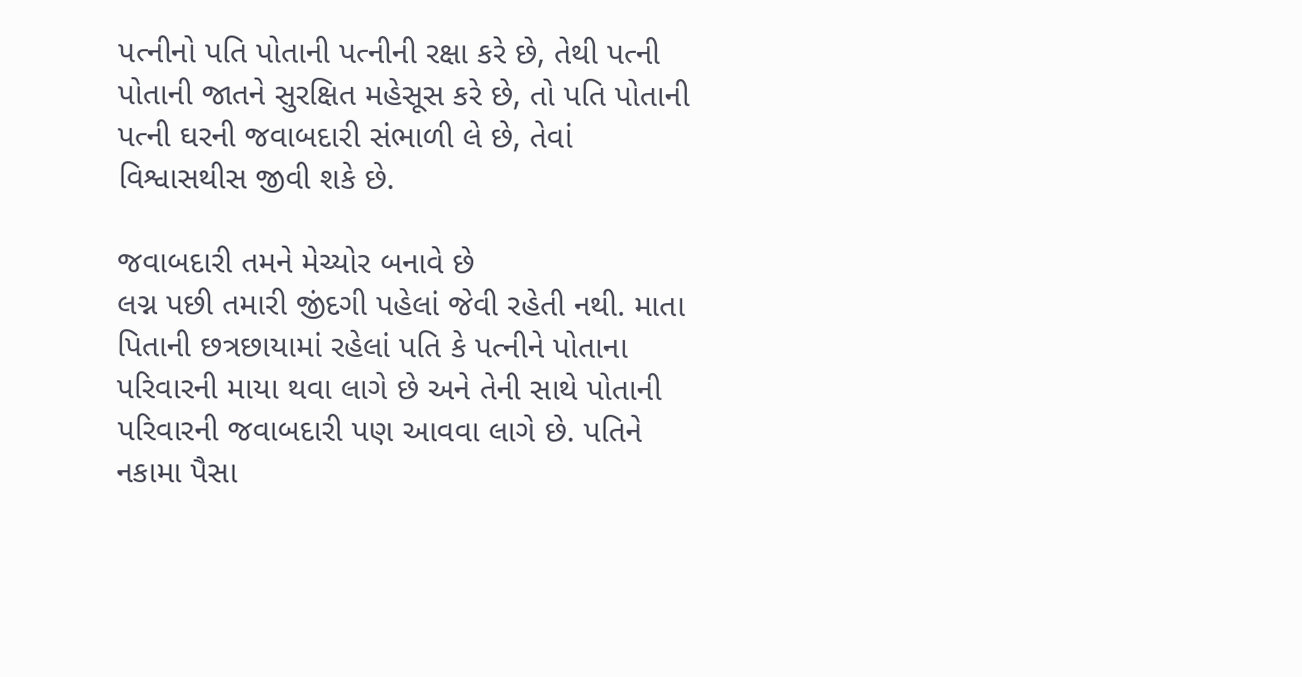પત્નીનો પતિ પોતાની પત્નીની રક્ષા કરે છે, તેથી પત્ની પોતાની જાતને સુરક્ષિત મહેસૂસ કરે છે, તો પતિ પોતાની પત્ની ઘરની જવાબદારી સંભાળી લે છે, તેવાં વિશ્વાસથીસ જીવી શકે છે.

જવાબદારી તમને મેચ્યોર બનાવે છે
લગ્ન પછી તમારી જીંદગી પહેલાં જેવી રહેતી નથી. માતા પિતાની છત્રછાયામાં રહેલાં પતિ કે પત્નીને પોતાના પરિવારની માયા થવા લાગે છે અને તેની સાથે પોતાની પરિવારની જવાબદારી પણ આવવા લાગે છે. પતિને નકામા પૈસા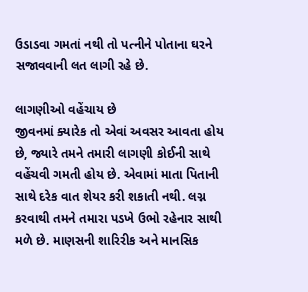ઉડાડવા ગમતાં નથી તો પત્નીને પોતાના ઘરને સજાવવાની લત લાગી રહે છે.

લાગણીઓ વહેંચાય છે
જીવનમાં ક્યારેક તો એવાં અવસર આવતા હોય છે, જ્યારે તમને તમારી લાગણી કોઈની સાથે વહેંચવી ગમતી હોય છે. એવામાં માતા પિતાની સાથે દરેક વાત શેયર કરી શકાતી નથી. લગ્ન કરવાથી તમને તમારા પડખે ઉભો રહેનાર સાથી મળે છે. માણસની શારિરીક અને માનસિક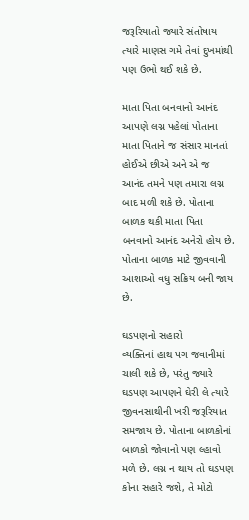જરૂરિયાતો જ્યારે સંતોષાય ત્યારે માણસ ગમે તેવાં દુખમાંથી પણ ઉભો થઈ શકે છે.

માતા પિતા બનવાનો આનંદ
આપણે લગ્ન પહેલાં પોતાના માતા પિતાને જ સંસાર માનતાં હોઈએ છીએ અને એ જ આનંદ તમને પણ તમારા લગ્ન બાદ મળી શકે છે. પોતાના બાળક થકી માતા પિતા બનવાનો આનંદ અનેરો હોય છે. પોતાના બાળક માટે જીવવાની આશાઓ વધુ સક્રિય બની જાય છે.

ઘડપણનો સહારો
વ્યક્તિનાં હાથ પગ જવાનીમાં ચાલી શકે છે, પરંતુ જ્યારે ઘડપણ આપણને ઘેરી લે ત્યારે જીવનસાથીની ખરી જરૂરિયાત સમજાય છે. પોતાના બાળકોનાં બાળકો જોવાનો પણ લ્હાવો મળે છે. લગ્ન ન થાય તો ઘડપણ કોના સહારે જશે, તે મોટો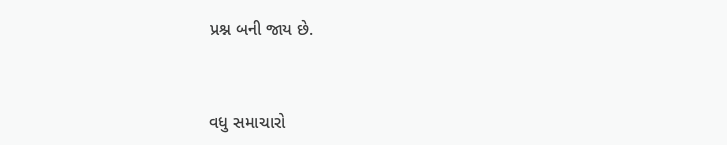પ્રશ્ન બની જાય છે.


વધુ સમાચારો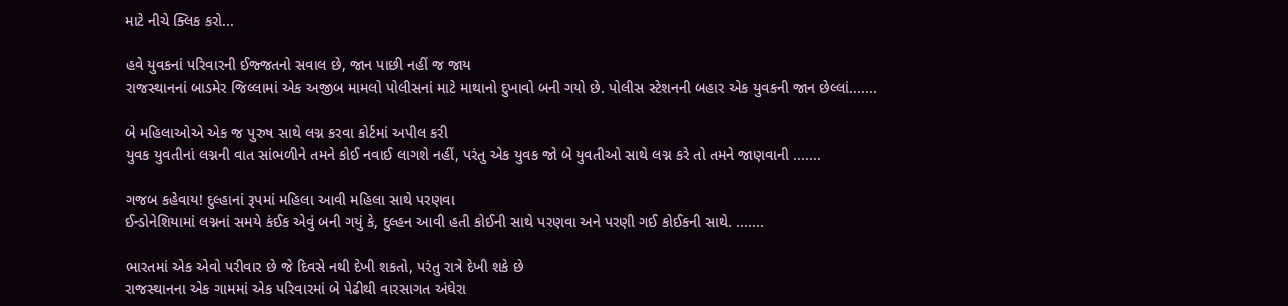માટે નીચે ક્લિક કરો...

હવે યુવકનાં પરિવારની ઈજ્જતનો સવાલ છે, જાન પાછી નહીં જ જાય
રાજસ્થાનનાં બાડમેર જિલ્લામાં એક અજીબ મામલો પોલીસનાં માટે માથાનો દુખાવો બની ગયો છે. પોલીસ સ્ટેશનની બહાર એક યુવકની જાન છેલ્લાં.......

બે મહિલાઓએ એક જ પુરુષ સાથે લગ્ન કરવા કોર્ટમાં અપીલ કરી
યુવક યુવતીનાં લગ્નની વાત સાંભળીને તમને કોઈ નવાઈ લાગશે નહીં, પરંતુ એક યુવક જો બે યુવતીઓ સાથે લગ્ન કરે તો તમને જાણવાની .......

ગજબ કહેવાય! દુલ્હાનાં રૂપમાં મહિલા આવી મહિલા સાથે પરણવા
ઈન્ડોનેશિયામાં લગ્નનાં સમયે કંઈક એવું બની ગયું કે, દુલ્હન આવી હતી કોઈની સાથે પરણવા અને પરણી ગઈ કોઈકની સાથે. .......

ભારતમાં એક એવો પરીવાર છે જે દિવસે નથી દેખી શકતો, પરંતુ રાત્રે દેખી શકે છે
રાજસ્થાનના એક ગામમાં એક પરિવારમાં બે પેઢીથી વારસાગત અંઘેરા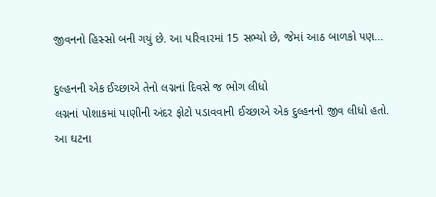જીવનનો હિસ્સો બની ગયું છે. આ પરિવારમાં 15 સભ્યો છે, જેમાં આઠ બાળકો પણ...

દુલ્હનની એક ઈચ્છાએ તેનો લગ્નનાં દિવસે જ ભોગ લીધો
લગ્નનાં પોશાકમાં પાણીની અંદર ફોટો પડાવવાની ઈચ્છાએ એક દુલ્હનનો જીવ લીધો હતો. આ ઘટના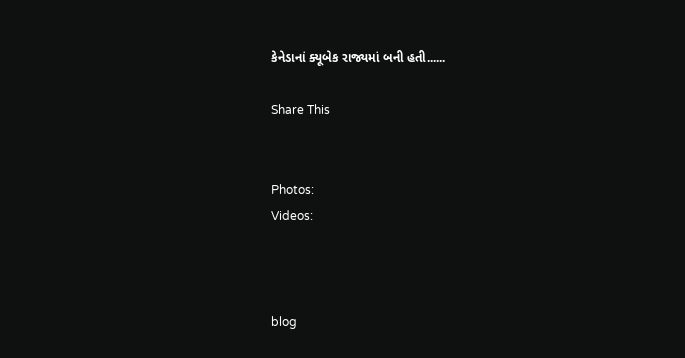કેનેડાનાં ક્યૂબેક રાજ્યમાં બની હતી......

Share This


Photos:
Videos:



blog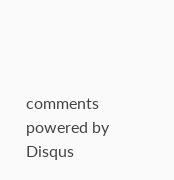comments powered by Disqus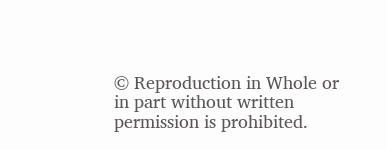© Reproduction in Whole or in part without written permission is prohibited.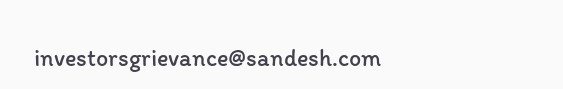investorsgrievance@sandesh.com